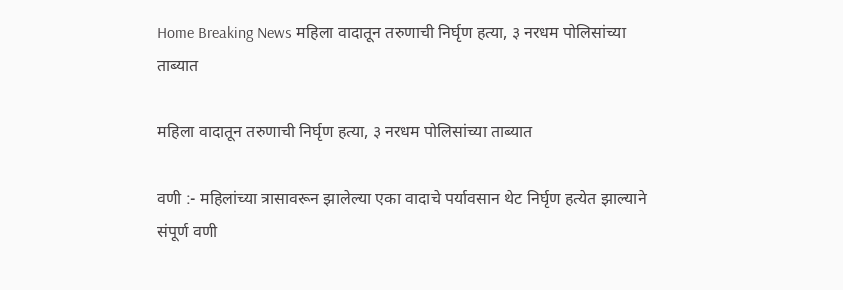Home Breaking News महिला वादातून तरुणाची निर्घृण हत्या, ३ नरधम पोलिसांच्या ताब्यात

महिला वादातून तरुणाची निर्घृण हत्या, ३ नरधम पोलिसांच्या ताब्यात

वणी :- महिलांच्या त्रासावरून झालेल्या एका वादाचे पर्यावसान थेट निर्घृण हत्येत झाल्याने संपूर्ण वणी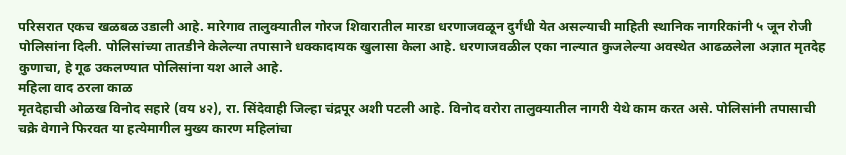परिसरात एकच खळबळ उडाली आहे. मारेगाव तालुक्यातील गोरज शिवारातील मारडा धरणाजवळून दुर्गंधी येत असल्याची माहिती स्थानिक नागरिकांनी ५ जून रोजी पोलिसांना दिली. पोलिसांच्या तातडीने केलेल्या तपासाने धक्कादायक खुलासा केला आहे. धरणाजवळील एका नाल्यात कुजलेल्या अवस्थेत आढळलेला अज्ञात मृतदेह कुणाचा, हे गूढ उकलण्यात पोलिसांना यश आले आहे.
महिला वाद ठरला काळ
मृतदेहाची ओळख विनोद सहारे (वय ४२), रा. सिंदेवाही जिल्हा चंद्रपूर अशी पटली आहे. विनोद वरोरा तालुक्यातील नागरी येथे काम करत असे. पोलिसांनी तपासाची चक्रे वेगाने फिरवत या हत्येमागील मुख्य कारण महिलांचा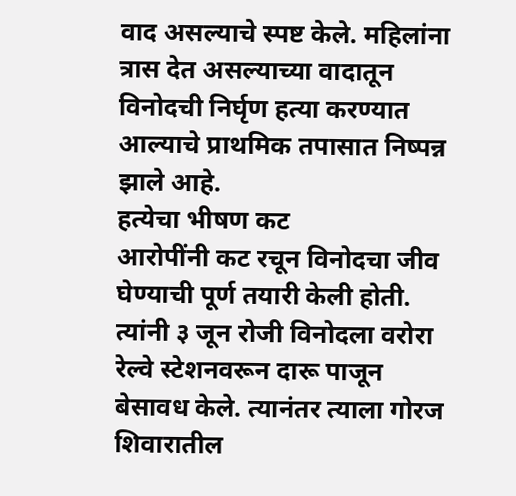वाद असल्याचे स्पष्ट केले. महिलांना त्रास देत असल्याच्या वादातून विनोदची निर्घृण हत्या करण्यात आल्याचे प्राथमिक तपासात निष्पन्न झाले आहे.
हत्येचा भीषण कट
आरोपींनी कट रचून विनोदचा जीव घेण्याची पूर्ण तयारी केली होती. त्यांनी ३ जून रोजी विनोदला वरोरा रेल्वे स्टेशनवरून दारू पाजून बेसावध केले. त्यानंतर त्याला गोरज शिवारातील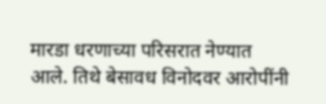मारडा धरणाच्या परिसरात नेण्यात आले. तिथे बेसावध विनोदवर आरोपींनी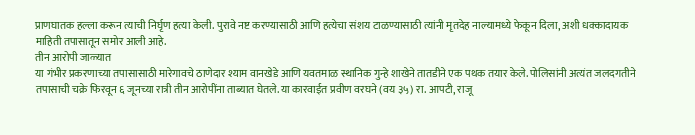प्राणघातक हल्ला करून त्याची निर्घृण हत्या केली. पुरावे नष्ट करण्यासाठी आणि हत्येचा संशय टाळण्यासाठी त्यांनी मृतदेह नाल्यामध्ये फेकून दिला, अशी धक्कादायक माहिती तपासातून समोर आली आहे.
तीन आरोपी जाळ्यात
या गंभीर प्रकरणाच्या तपासासाठी मारेगावचे ठाणेदार श्याम वानखेडे आणि यवतमाळ स्थानिक गुन्हे शाखेने तातडीने एक पथक तयार केले. पोलिसांनी अत्यंत जलदगतीने तपासाची चक्रे फिरवून ६ जूनच्या रात्री तीन आरोपींना ताब्यात घेतले. या कारवाईत प्रवीण वरघने (वय ३५) रा. आपटी, राजू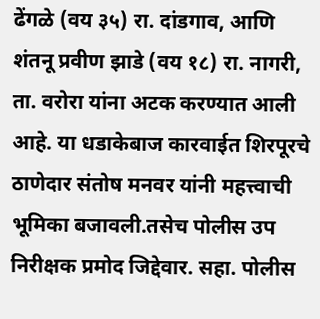ढेंगळे (वय ३५) रा. दांडगाव, आणि शंतनू प्रवीण झाडे (वय १८) रा. नागरी, ता. वरोरा यांना अटक करण्यात आली आहे. या धडाकेबाज कारवाईत शिरपूरचे ठाणेदार संतोष मनवर यांनी महत्त्वाची भूमिका बजावली.तसेच पोलीस उप निरीक्षक प्रमोद जिद्देवार. सहा. पोलीस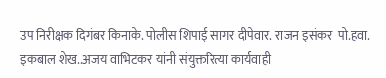उप निरीक्षक दिगंबर किनाके. पोलीस शिपाई सागर दीपेवार. राजन इसंकर  पो.हवा. इकबाल शेख..अजय वाभिटकर यांनी संयुक्तरित्या कार्यवाही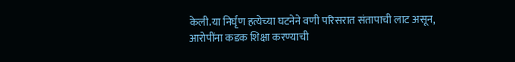केली.या निर्घृण हत्येच्या घटनेने वणी परिसरात संतापाची लाट असून, आरोपींना कडक शिक्षा करण्याची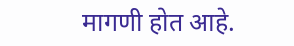मागणी होत आहे.